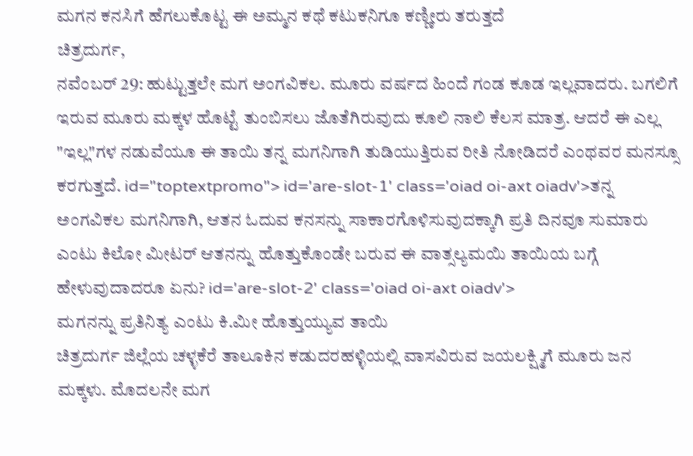ಮಗನ ಕನಸಿಗೆ ಹೆಗಲುಕೊಟ್ಟ ಈ ಅಮ್ಮನ ಕಥೆ ಕಟುಕನಿಗೂ ಕಣ್ಣೀರು ತರುತ್ತದೆ
ಚಿತ್ರದುರ್ಗ,
ನವೆಂಬರ್ 29: ಹುಟ್ಟುತ್ತಲೇ ಮಗ ಅಂಗವಿಕಲ. ಮೂರು ವರ್ಷದ ಹಿಂದೆ ಗಂಡ ಕೂಡ ಇಲ್ಲವಾದರು. ಬಗಲಿಗೆ ಇರುವ ಮೂರು ಮಕ್ಕಳ ಹೊಟ್ಟೆ ತುಂಬಿಸಲು ಜೊತೆಗಿರುವುದು ಕೂಲಿ ನಾಲಿ ಕೆಲಸ ಮಾತ್ರ. ಆದರೆ ಈ ಎಲ್ಲ "ಇಲ್ಲ"ಗಳ ನಡುವೆಯೂ ಈ ತಾಯಿ ತನ್ನ ಮಗನಿಗಾಗಿ ತುಡಿಯುತ್ತಿರುವ ರೀತಿ ನೋಡಿದರೆ ಎಂಥವರ ಮನಸ್ಸೂ ಕರಗುತ್ತದೆ. id="toptextpromo"> id='are-slot-1' class='oiad oi-axt oiadv'>ತನ್ನ
ಅಂಗವಿಕಲ ಮಗನಿಗಾಗಿ, ಆತನ ಓದುವ ಕನಸನ್ನು ಸಾಕಾರಗೊಳಿಸುವುದಕ್ಕಾಗಿ ಪ್ರತಿ ದಿನವೂ ಸುಮಾರು ಎಂಟು ಕಿಲೋ ಮೀಟರ್ ಆತನನ್ನು ಹೊತ್ತುಕೊಂಡೇ ಬರುವ ಈ ವಾತ್ಸಲ್ಯಮಯಿ ತಾಯಿಯ ಬಗ್ಗೆ ಹೇಳುವುದಾದರೂ ಏನು? id='are-slot-2' class='oiad oi-axt oiadv'>
ಮಗನನ್ನು ಪ್ರತಿನಿತ್ಯ ಎಂಟು ಕಿ.ಮೀ ಹೊತ್ತುಯ್ಯುವ ತಾಯಿ
ಚಿತ್ರದುರ್ಗ ಜಿಲ್ಲೆಯ ಚಳ್ಳಕೆರೆ ತಾಲೂಕಿನ ಕಡುದರಹಳ್ಳಿಯಲ್ಲಿ ವಾಸವಿರುವ ಜಯಲಕ್ಷ್ಮಿಗೆ ಮೂರು ಜನ ಮಕ್ಕಳು. ಮೊದಲನೇ ಮಗ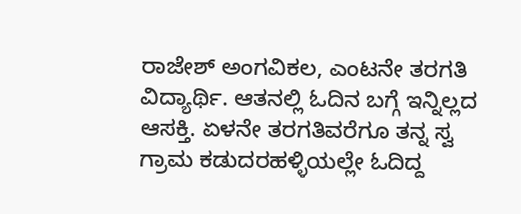ರಾಜೇಶ್ ಅಂಗವಿಕಲ, ಎಂಟನೇ ತರಗತಿ ವಿದ್ಯಾರ್ಥಿ. ಆತನಲ್ಲಿ ಓದಿನ ಬಗ್ಗೆ ಇನ್ನಿಲ್ಲದ ಆಸಕ್ತಿ. ಏಳನೇ ತರಗತಿವರೆಗೂ ತನ್ನ ಸ್ವ ಗ್ರಾಮ ಕಡುದರಹಳ್ಳಿಯಲ್ಲೇ ಓದಿದ್ದ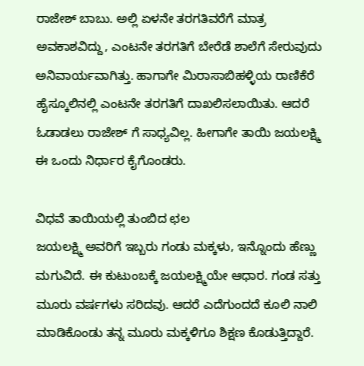ರಾಜೇಶ್ ಬಾಬು. ಅಲ್ಲಿ ಏಳನೇ ತರಗತಿವರೆಗೆ ಮಾತ್ರ ಅವಕಾಶವಿದ್ದು, ಎಂಟನೇ ತರಗತಿಗೆ ಬೇರೆಡೆ ಶಾಲೆಗೆ ಸೇರುವುದು ಅನಿವಾರ್ಯವಾಗಿತ್ತು. ಹಾಗಾಗೇ ಮಿರಾಸಾಬಿಹಳ್ಳಿಯ ರಾಣಿಕೆರೆ ಹೈಸ್ಕೂಲಿನಲ್ಲಿ ಎಂಟನೇ ತರಗತಿಗೆ ದಾಖಲಿಸಲಾಯಿತು. ಆದರೆ ಓಡಾಡಲು ರಾಜೇಶ್ ಗೆ ಸಾಧ್ಯವಿಲ್ಲ. ಹೀಗಾಗೇ ತಾಯಿ ಜಯಲಕ್ಷ್ಮಿ ಈ ಒಂದು ನಿರ್ಧಾರ ಕೈಗೊಂಡರು.

ವಿಧವೆ ತಾಯಿಯಲ್ಲಿ ತುಂಬಿದ ಛಲ
ಜಯಲಕ್ಷ್ಮಿ ಅವರಿಗೆ ಇಬ್ಬರು ಗಂಡು ಮಕ್ಕಳು, ಇನ್ನೊಂದು ಹೆಣ್ಣು ಮಗುವಿದೆ. ಈ ಕುಟುಂಬಕ್ಕೆ ಜಯಲಕ್ಷ್ಮಿಯೇ ಆಧಾರ. ಗಂಡ ಸತ್ತು ಮೂರು ವರ್ಷಗಳು ಸರಿದವು. ಆದರೆ ಎದೆಗುಂದದೆ ಕೂಲಿ ನಾಲಿ ಮಾಡಿಕೊಂಡು ತನ್ನ ಮೂರು ಮಕ್ಕಳಿಗೂ ಶಿಕ್ಷಣ ಕೊಡುತ್ತಿದ್ದಾರೆ.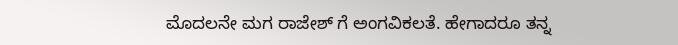ಮೊದಲನೇ ಮಗ ರಾಜೇಶ್ ಗೆ ಅಂಗವಿಕಲತೆ. ಹೇಗಾದರೂ ತನ್ನ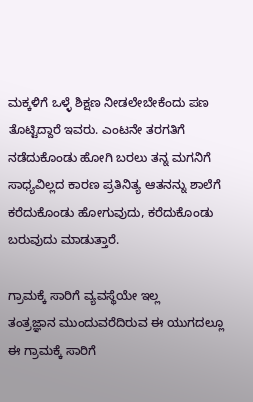ಮಕ್ಕಳಿಗೆ ಒಳ್ಳೆ ಶಿಕ್ಷಣ ನೀಡಲೇಬೇಕೆಂದು ಪಣ ತೊಟ್ಟಿದ್ದಾರೆ ಇವರು. ಎಂಟನೇ ತರಗತಿಗೆ ನಡೆದುಕೊಂಡು ಹೋಗಿ ಬರಲು ತನ್ನ ಮಗನಿಗೆ ಸಾಧ್ಯವಿಲ್ಲದ ಕಾರಣ ಪ್ರತಿನಿತ್ಯ ಆತನನ್ನು ಶಾಲೆಗೆ ಕರೆದುಕೊಂಡು ಹೋಗುವುದು, ಕರೆದುಕೊಂಡು ಬರುವುದು ಮಾಡುತ್ತಾರೆ.

ಗ್ರಾಮಕ್ಕೆ ಸಾರಿಗೆ ವ್ಯವಸ್ಥೆಯೇ ಇಲ್ಲ
ತಂತ್ರಜ್ಞಾನ ಮುಂದುವರೆದಿರುವ ಈ ಯುಗದಲ್ಲೂ ಈ ಗ್ರಾಮಕ್ಕೆ ಸಾರಿಗೆ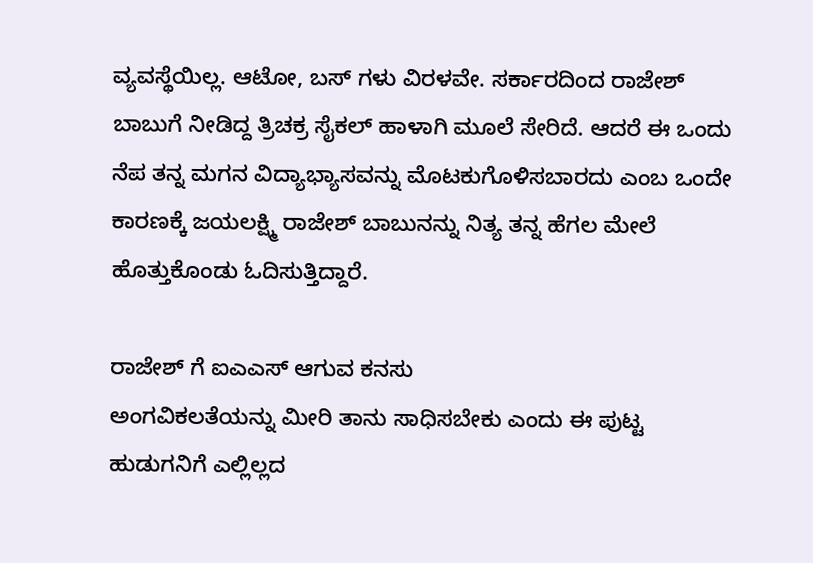ವ್ಯವಸ್ಥೆಯಿಲ್ಲ. ಆಟೋ, ಬಸ್ ಗಳು ವಿರಳವೇ. ಸರ್ಕಾರದಿಂದ ರಾಜೇಶ್ ಬಾಬುಗೆ ನೀಡಿದ್ದ ತ್ರಿಚಕ್ರ ಸೈಕಲ್ ಹಾಳಾಗಿ ಮೂಲೆ ಸೇರಿದೆ. ಆದರೆ ಈ ಒಂದು ನೆಪ ತನ್ನ ಮಗನ ವಿದ್ಯಾಭ್ಯಾಸವನ್ನು ಮೊಟಕುಗೊಳಿಸಬಾರದು ಎಂಬ ಒಂದೇ ಕಾರಣಕ್ಕೆ ಜಯಲಕ್ಷ್ಮಿ ರಾಜೇಶ್ ಬಾಬುನನ್ನು ನಿತ್ಯ ತನ್ನ ಹೆಗಲ ಮೇಲೆ ಹೊತ್ತುಕೊಂಡು ಓದಿಸುತ್ತಿದ್ದಾರೆ.

ರಾಜೇಶ್ ಗೆ ಐಎಎಸ್ ಆಗುವ ಕನಸು
ಅಂಗವಿಕಲತೆಯನ್ನು ಮೀರಿ ತಾನು ಸಾಧಿಸಬೇಕು ಎಂದು ಈ ಪುಟ್ಟ ಹುಡುಗನಿಗೆ ಎಲ್ಲಿಲ್ಲದ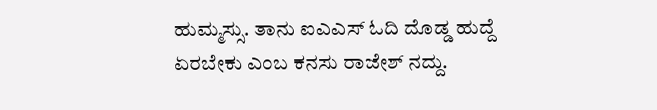ಹುಮ್ಮಸ್ಸು. ತಾನು ಐಎಎಸ್ ಓದಿ ದೊಡ್ಡ ಹುದ್ದೆ ಏರಬೇಕು ಎಂಬ ಕನಸು ರಾಜೇಶ್ ನದ್ದು.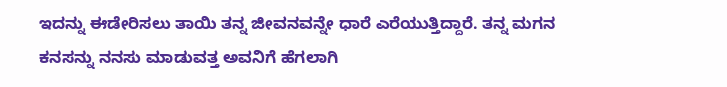ಇದನ್ನು ಈಡೇರಿಸಲು ತಾಯಿ ತನ್ನ ಜೀವನವನ್ನೇ ಧಾರೆ ಎರೆಯುತ್ತಿದ್ದಾರೆ. ತನ್ನ ಮಗನ ಕನಸನ್ನು ನನಸು ಮಾಡುವತ್ತ ಅವನಿಗೆ ಹೆಗಲಾಗಿ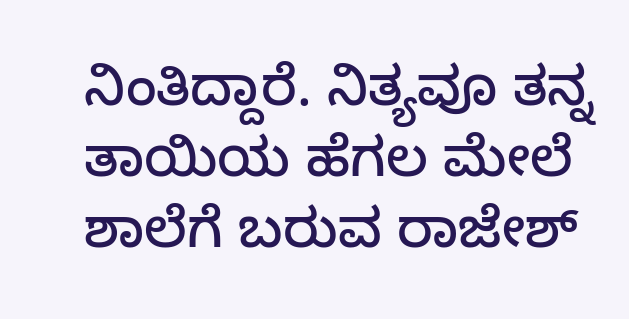ನಿಂತಿದ್ದಾರೆ. ನಿತ್ಯವೂ ತನ್ನ ತಾಯಿಯ ಹೆಗಲ ಮೇಲೆ ಶಾಲೆಗೆ ಬರುವ ರಾಜೇಶ್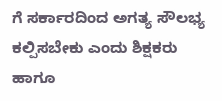ಗೆ ಸರ್ಕಾರದಿಂದ ಅಗತ್ಯ ಸೌಲಭ್ಯ ಕಲ್ಪಿಸಬೇಕು ಎಂದು ಶಿಕ್ಷಕರು ಹಾಗೂ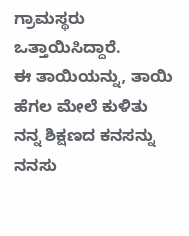ಗ್ರಾಮಸ್ಥರು ಒತ್ತಾಯಿಸಿದ್ದಾರೆ.
ಈ ತಾಯಿಯನ್ನು, ತಾಯಿ ಹೆಗಲ ಮೇಲೆ ಕುಳಿತು ನನ್ನ ಶಿಕ್ಷಣದ ಕನಸನ್ನು ನನಸು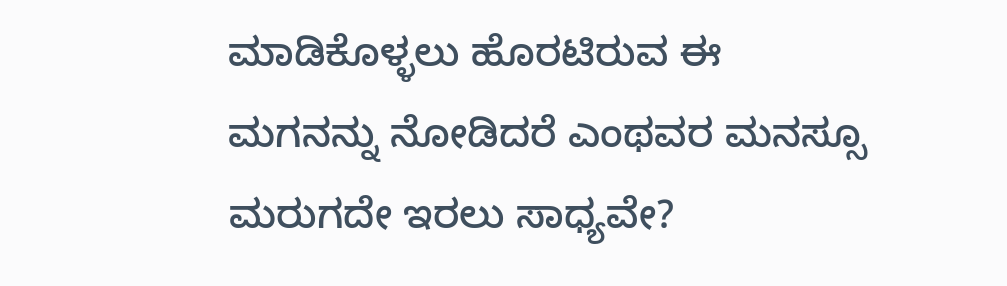ಮಾಡಿಕೊಳ್ಳಲು ಹೊರಟಿರುವ ಈ ಮಗನನ್ನು ನೋಡಿದರೆ ಎಂಥವರ ಮನಸ್ಸೂ ಮರುಗದೇ ಇರಲು ಸಾಧ್ಯವೇ?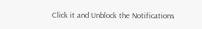Click it and Unblock the Notifications